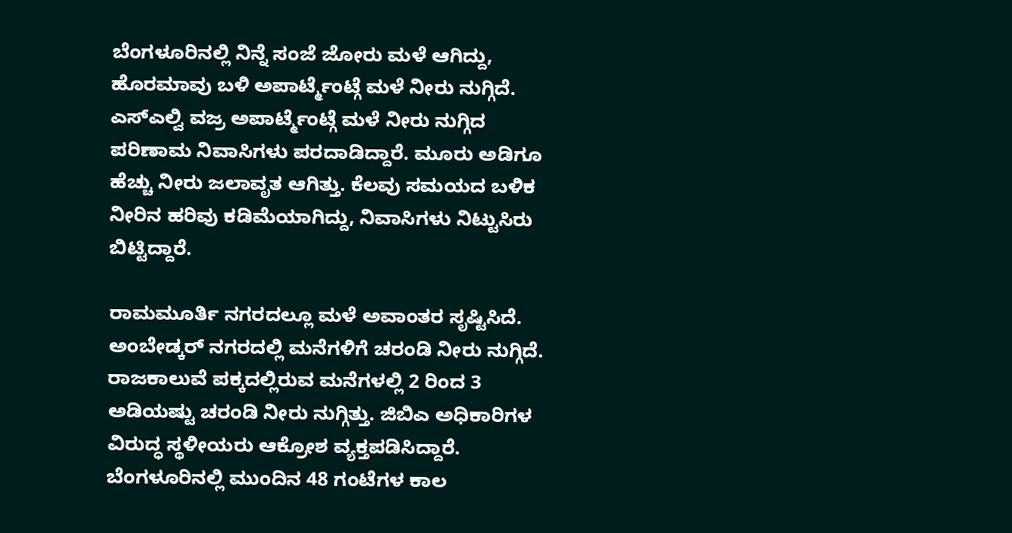ಬೆಂಗಳೂರಿನಲ್ಲಿ ನಿನ್ನೆ ಸಂಜೆ ಜೋರು ಮಳೆ ಆಗಿದ್ದು, ಹೊರಮಾವು ಬಳಿ ಅಪಾರ್ಟ್ಮೆಂಟ್ಗೆ ಮಳೆ ನೀರು ನುಗ್ಗಿದೆ. ಎಸ್ಎಲ್ವಿ ವಜ್ರ ಅಪಾರ್ಟ್ಮೆಂಟ್ಗೆ ಮಳೆ ನೀರು ನುಗ್ಗಿದ ಪರಿಣಾಮ ನಿವಾಸಿಗಳು ಪರದಾಡಿದ್ದಾರೆ. ಮೂರು ಅಡಿಗೂ ಹೆಚ್ಚು ನೀರು ಜಲಾವೃತ ಆಗಿತ್ತು. ಕೆಲವು ಸಮಯದ ಬಳಿಕ ನೀರಿನ ಹರಿವು ಕಡಿಮೆಯಾಗಿದ್ದು, ನಿವಾಸಿಗಳು ನಿಟ್ಟುಸಿರು ಬಿಟ್ಟಿದ್ದಾರೆ.

ರಾಮಮೂರ್ತಿ ನಗರದಲ್ಲೂ ಮಳೆ ಅವಾಂತರ ಸೃಷ್ಟಿಸಿದೆ. ಅಂಬೇಡ್ಕರ್ ನಗರದಲ್ಲಿ ಮನೆಗಳಿಗೆ ಚರಂಡಿ ನೀರು ನುಗ್ಗಿದೆ. ರಾಜಕಾಲುವೆ ಪಕ್ಕದಲ್ಲಿರುವ ಮನೆಗಳಲ್ಲಿ 2 ರಿಂದ 3 ಅಡಿಯಷ್ಟು ಚರಂಡಿ ನೀರು ನುಗ್ಗಿತ್ತು. ಜಿಬಿಎ ಅಧಿಕಾರಿಗಳ ವಿರುದ್ಧ ಸ್ಥಳೀಯರು ಆಕ್ರೋಶ ವ್ಯಕ್ತಪಡಿಸಿದ್ದಾರೆ. ಬೆಂಗಳೂರಿನಲ್ಲಿ ಮುಂದಿನ 48 ಗಂಟೆಗಳ ಕಾಲ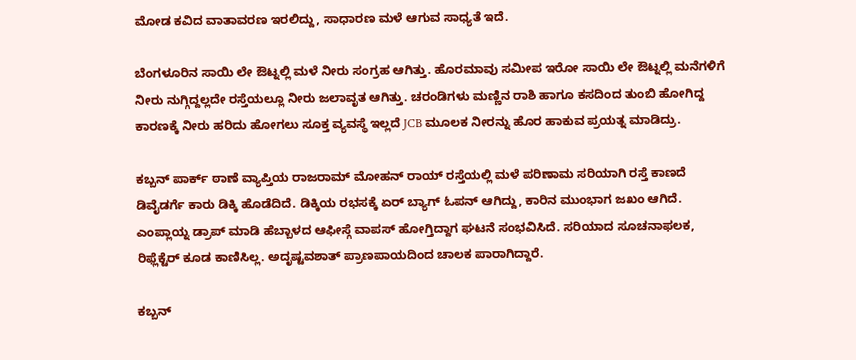ಮೋಡ ಕವಿದ ವಾತಾವರಣ ಇರಲಿದ್ದು, ಸಾಧಾರಣ ಮಳೆ ಆಗುವ ಸಾಧ್ಯತೆ ಇದೆ.

ಬೆಂಗಳೂರಿನ ಸಾಯಿ ಲೇ ಔಟ್ನಲ್ಲಿ ಮಳೆ ನೀರು ಸಂಗ್ರಹ ಆಗಿತ್ತು. ಹೊರಮಾವು ಸಮೀಪ ಇರೋ ಸಾಯಿ ಲೇ ಔಟ್ನಲ್ಲಿ ಮನೆಗಳಿಗೆ ನೀರು ನುಗ್ಗಿದ್ದಲ್ಲದೇ ರಸ್ತೆಯಲ್ಲೂ ನೀರು ಜಲಾವೃತ ಆಗಿತ್ತು. ಚರಂಡಿಗಳು ಮಣ್ಣಿನ ರಾಶಿ ಹಾಗೂ ಕಸದಿಂದ ತುಂಬಿ ಹೋಗಿದ್ದ ಕಾರಣಕ್ಕೆ ನೀರು ಹರಿದು ಹೋಗಲು ಸೂಕ್ತ ವ್ಯವಸ್ಥೆ ಇಲ್ಲದೆ JCB ಮೂಲಕ ನೀರನ್ನು ಹೊರ ಹಾಕುವ ಪ್ರಯತ್ನ ಮಾಡಿದ್ರು.

ಕಬ್ಬನ್ ಪಾರ್ಕ್ ಠಾಣೆ ವ್ಯಾಪ್ತಿಯ ರಾಜರಾಮ್ ಮೋಹನ್ ರಾಯ್ ರಸ್ತೆಯಲ್ಲಿ ಮಳೆ ಪರಿಣಾಮ ಸರಿಯಾಗಿ ರಸ್ತೆ ಕಾಣದೆ ಡಿವೈಡರ್ಗೆ ಕಾರು ಡಿಕ್ಕಿ ಹೊಡೆದಿದೆ. ಡಿಕ್ಕಿಯ ರಭಸಕ್ಕೆ ಏರ್ ಬ್ಯಾಗ್ ಓಪನ್ ಆಗಿದ್ದು, ಕಾರಿನ ಮುಂಭಾಗ ಜಖಂ ಆಗಿದೆ. ಎಂಪ್ಲಾಯ್ನ ಡ್ರಾಪ್ ಮಾಡಿ ಹೆಬ್ಬಾಳದ ಆಫೀಸ್ಗೆ ವಾಪಸ್ ಹೋಗ್ತಿದ್ದಾಗ ಘಟನೆ ಸಂಭವಿಸಿದೆ. ಸರಿಯಾದ ಸೂಚನಾಫಲಕ, ರಿಫ್ಲೆಕ್ಟೆರ್ ಕೂಡ ಕಾಣಿಸಿಲ್ಲ. ಅದೃಷ್ಟವಶಾತ್ ಪ್ರಾಣಪಾಯದಿಂದ ಚಾಲಕ ಪಾರಾಗಿದ್ದಾರೆ.

ಕಬ್ಬನ್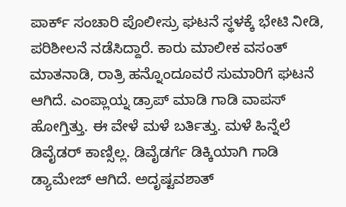ಪಾರ್ಕ್ ಸಂಚಾರಿ ಪೊಲೀಸ್ರು ಘಟನೆ ಸ್ಥಳಕ್ಕೆ ಭೇಟಿ ನೀಡಿ, ಪರಿಶೀಲನೆ ನಡೆಸಿದ್ದಾರೆ. ಕಾರು ಮಾಲೀಕ ವಸಂತ್ ಮಾತನಾಡಿ, ರಾತ್ರಿ ಹನ್ನೊಂದೂವರೆ ಸುಮಾರಿಗೆ ಘಟನೆ ಆಗಿದೆ. ಎಂಪ್ಲಾಯ್ನ ಡ್ರಾಪ್ ಮಾಡಿ ಗಾಡಿ ವಾಪಸ್ ಹೋಗ್ತಿತ್ತು. ಈ ವೇಳೆ ಮಳೆ ಬರ್ತಿತ್ತು. ಮಳೆ ಹಿನ್ನೆಲೆ ಡಿವೈಡರ್ ಕಾಣ್ಸಿಲ್ಲ. ಡಿವೈಡರ್ಗೆ ಡಿಕ್ಕಿಯಾಗಿ ಗಾಡಿ ಡ್ಯಾಮೇಜ್ ಆಗಿದೆ. ಅದೃಷ್ಟವಶಾತ್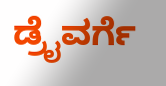ಡ್ರೈವರ್ಗೆ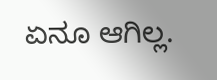ಏನೂ ಆಗಿಲ್ಲ.